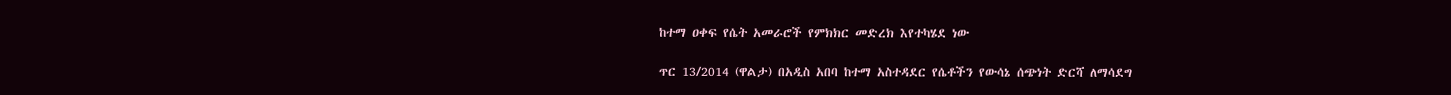ከተማ ዐቀፍ የሴት አመራሮች የምክክር መድረክ እየተካሄደ ነው

ጥር 13/2014 (ዋልታ) በአዲስ አበባ ከተማ አስተዳደር የሴቶችን የውሳኔ ሰጭነት ድርሻ ለማሳደግ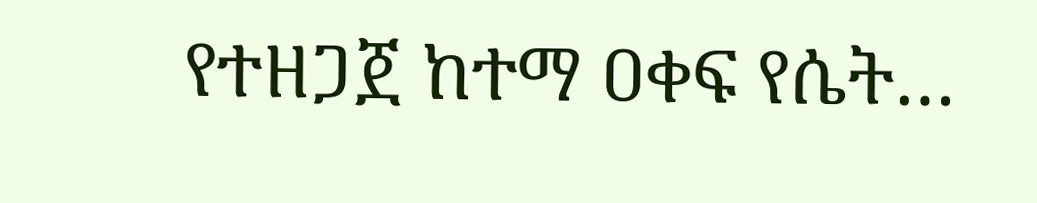የተዘጋጀ ከተማ ዐቀፍ የሴት…